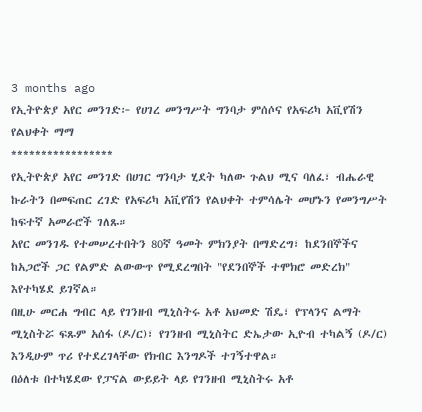3 months ago
የኢትዮጵያ አየር መንገድ፦ የሀገረ መንግሥት ግንባታ ምሰሶና የአፍሪካ አቪየሽን የልህቀት ማማ
*****************
የኢትዮጵያ አየር መንገድ በሀገር ግንባታ ሂደት ካለው ጉልህ ሚና ባለፈ፣ ብሔራዊ ኩራትን በመፍጠር ረገድ የአፍሪካ አቪየሽን የልህቀት ተምሳሌት መሆኑን የመንግሥት ከፍተኛ አመራሮች ገለጹ።
አየር መንገዱ የተመሠረተበትን 80ኛ ዓመት ምክንያት በማድረግ፣ ከደንበኞችና ከአጋሮች ጋር የልምድ ልውውጥ የሚደረግበት "የደንበኞች ተሞክሮ መድረክ" እየተካሄደ ይገኛል።
በዚሁ መርሐ ግብር ላይ የገንዘብ ሚኒስትሩ አቶ አህመድ ሽዴ፣ የፕላንና ልማት ሚኒስትሯ ፍጹም አሰፋ (ዶ/ር)፣ የገንዘብ ሚኒስትር ድኤታው ኢዮብ ተካልኝ (ዶ/ር) እንዲሁም ጥሪ የተደረገላቸው የክብር እንግዶች ተገኝተዋል።
በዕለቱ በተካሄደው የፓናል ውይይት ላይ የገንዘብ ሚኒስትሩ አቶ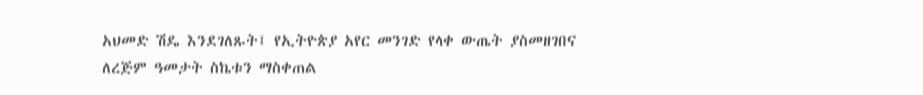አህመድ ሽዴ እንደገለጹት፤ የኢትዮጵያ አየር መንገድ የላቀ ውጤት ያስመዘገበና ለረጅም ዓመታት ስኬቱን ማስቀጠል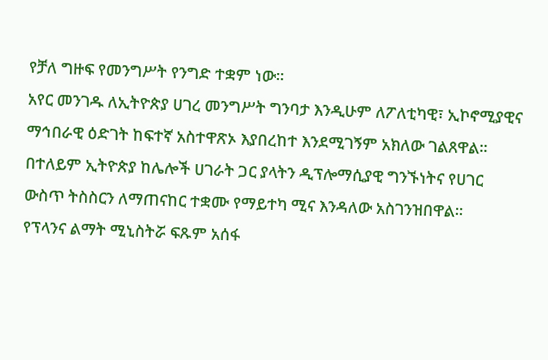የቻለ ግዙፍ የመንግሥት የንግድ ተቋም ነው።
አየር መንገዱ ለኢትዮጵያ ሀገረ መንግሥት ግንባታ እንዲሁም ለፖለቲካዊ፣ ኢኮኖሚያዊና ማኅበራዊ ዕድገት ከፍተኛ አስተዋጽኦ እያበረከተ እንደሚገኝም አክለው ገልጸዋል።
በተለይም ኢትዮጵያ ከሌሎች ሀገራት ጋር ያላትን ዲፕሎማሲያዊ ግንኙነትና የሀገር ውስጥ ትስስርን ለማጠናከር ተቋሙ የማይተካ ሚና እንዳለው አስገንዝበዋል።
የፕላንና ልማት ሚኒስትሯ ፍጹም አሰፋ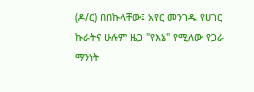(ዶ/ር) በበኩላቸው፤ አየር መንገዱ የሀገር ኩራትና ሁሉም ዜጋ "የእኔ" የሚለው የጋራ ማንነት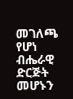መገለጫ የሆነ ብሔራዊ ድርጅት መሆኑን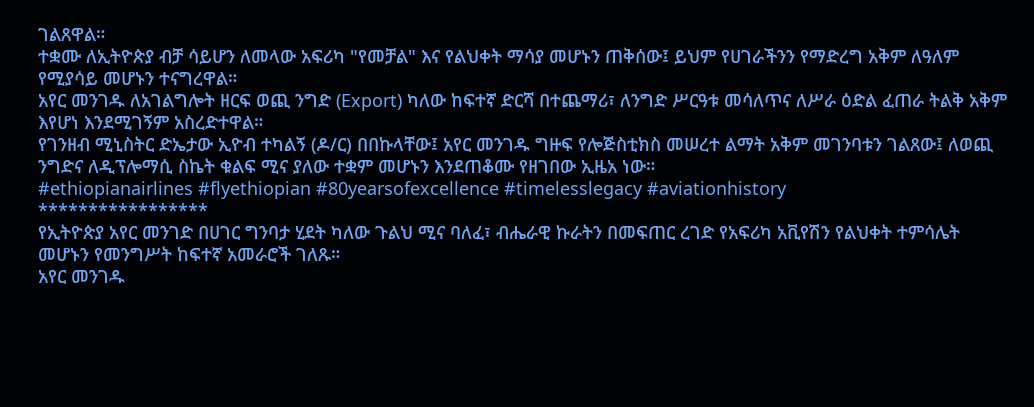ገልጸዋል።
ተቋሙ ለኢትዮጵያ ብቻ ሳይሆን ለመላው አፍሪካ "የመቻል" እና የልህቀት ማሳያ መሆኑን ጠቅሰው፤ ይህም የሀገራችንን የማድረግ አቅም ለዓለም የሚያሳይ መሆኑን ተናግረዋል።
አየር መንገዱ ለአገልግሎት ዘርፍ ወጪ ንግድ (Export) ካለው ከፍተኛ ድርሻ በተጨማሪ፣ ለንግድ ሥርዓቱ መሳለጥና ለሥራ ዕድል ፈጠራ ትልቅ አቅም እየሆነ እንደሚገኝም አስረድተዋል።
የገንዘብ ሚኒስትር ድኤታው ኢዮብ ተካልኝ (ዶ/ር) በበኩላቸው፤ አየር መንገዱ ግዙፍ የሎጅስቲክስ መሠረተ ልማት አቅም መገንባቱን ገልጸው፤ ለወጪ ንግድና ለዲፕሎማሲ ስኬት ቁልፍ ሚና ያለው ተቋም መሆኑን እንደጠቆሙ የዘገበው ኢዜአ ነው።
#ethiopianairlines #flyethiopian #80yearsofexcellence #timelesslegacy #aviationhistory
*****************
የኢትዮጵያ አየር መንገድ በሀገር ግንባታ ሂደት ካለው ጉልህ ሚና ባለፈ፣ ብሔራዊ ኩራትን በመፍጠር ረገድ የአፍሪካ አቪየሽን የልህቀት ተምሳሌት መሆኑን የመንግሥት ከፍተኛ አመራሮች ገለጹ።
አየር መንገዱ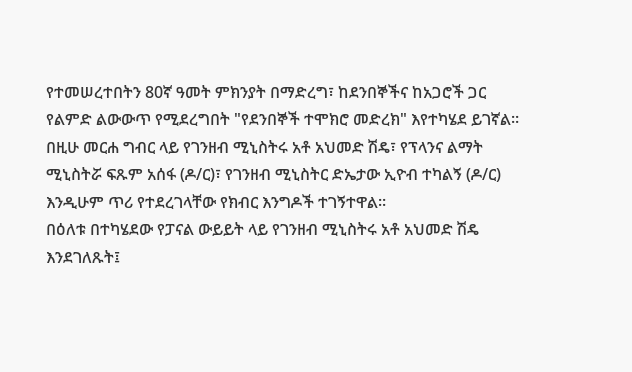የተመሠረተበትን 80ኛ ዓመት ምክንያት በማድረግ፣ ከደንበኞችና ከአጋሮች ጋር የልምድ ልውውጥ የሚደረግበት "የደንበኞች ተሞክሮ መድረክ" እየተካሄደ ይገኛል።
በዚሁ መርሐ ግብር ላይ የገንዘብ ሚኒስትሩ አቶ አህመድ ሽዴ፣ የፕላንና ልማት ሚኒስትሯ ፍጹም አሰፋ (ዶ/ር)፣ የገንዘብ ሚኒስትር ድኤታው ኢዮብ ተካልኝ (ዶ/ር) እንዲሁም ጥሪ የተደረገላቸው የክብር እንግዶች ተገኝተዋል።
በዕለቱ በተካሄደው የፓናል ውይይት ላይ የገንዘብ ሚኒስትሩ አቶ አህመድ ሽዴ እንደገለጹት፤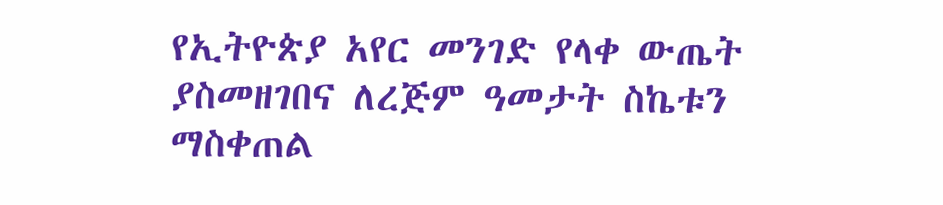የኢትዮጵያ አየር መንገድ የላቀ ውጤት ያስመዘገበና ለረጅም ዓመታት ስኬቱን ማስቀጠል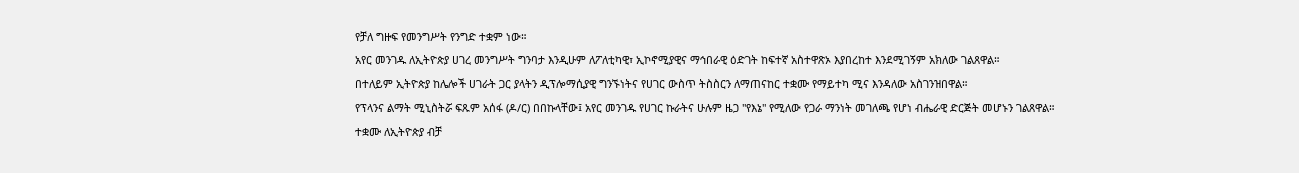የቻለ ግዙፍ የመንግሥት የንግድ ተቋም ነው።
አየር መንገዱ ለኢትዮጵያ ሀገረ መንግሥት ግንባታ እንዲሁም ለፖለቲካዊ፣ ኢኮኖሚያዊና ማኅበራዊ ዕድገት ከፍተኛ አስተዋጽኦ እያበረከተ እንደሚገኝም አክለው ገልጸዋል።
በተለይም ኢትዮጵያ ከሌሎች ሀገራት ጋር ያላትን ዲፕሎማሲያዊ ግንኙነትና የሀገር ውስጥ ትስስርን ለማጠናከር ተቋሙ የማይተካ ሚና እንዳለው አስገንዝበዋል።
የፕላንና ልማት ሚኒስትሯ ፍጹም አሰፋ (ዶ/ር) በበኩላቸው፤ አየር መንገዱ የሀገር ኩራትና ሁሉም ዜጋ "የእኔ" የሚለው የጋራ ማንነት መገለጫ የሆነ ብሔራዊ ድርጅት መሆኑን ገልጸዋል።
ተቋሙ ለኢትዮጵያ ብቻ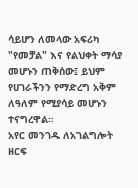ሳይሆን ለመላው አፍሪካ "የመቻል" እና የልህቀት ማሳያ መሆኑን ጠቅሰው፤ ይህም የሀገራችንን የማድረግ አቅም ለዓለም የሚያሳይ መሆኑን ተናግረዋል።
አየር መንገዱ ለአገልግሎት ዘርፍ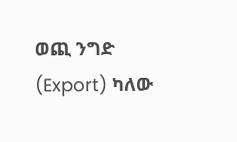ወጪ ንግድ (Export) ካለው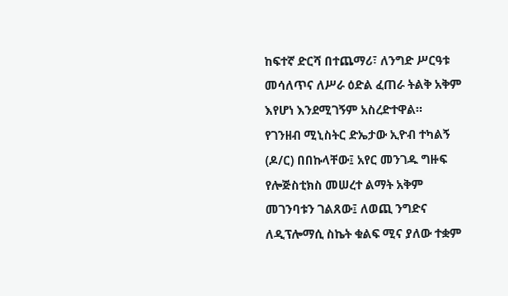ከፍተኛ ድርሻ በተጨማሪ፣ ለንግድ ሥርዓቱ መሳለጥና ለሥራ ዕድል ፈጠራ ትልቅ አቅም እየሆነ እንደሚገኝም አስረድተዋል።
የገንዘብ ሚኒስትር ድኤታው ኢዮብ ተካልኝ (ዶ/ር) በበኩላቸው፤ አየር መንገዱ ግዙፍ የሎጅስቲክስ መሠረተ ልማት አቅም መገንባቱን ገልጸው፤ ለወጪ ንግድና ለዲፕሎማሲ ስኬት ቁልፍ ሚና ያለው ተቋም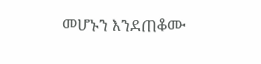መሆኑን እንደጠቆሙ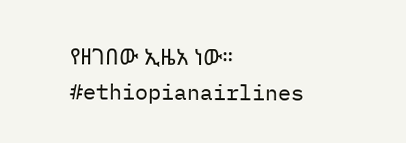የዘገበው ኢዜአ ነው።
#ethiopianairlines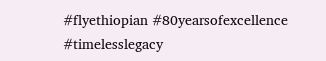#flyethiopian #80yearsofexcellence #timelesslegacy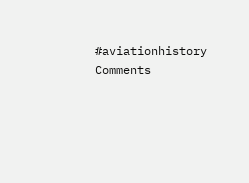#aviationhistory
Comments